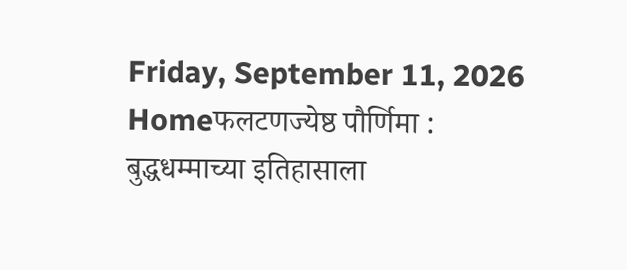Friday, September 11, 2026
Homeफलटणज्येष्ठ पौर्णिमा : बुद्धधम्माच्या इतिहासाला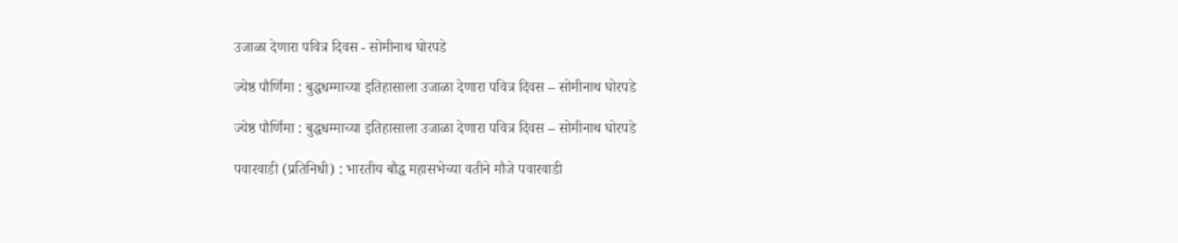उजाळा देणारा पवित्र दिवस - सोमीनाथ घोरपडे

ज्येष्ठ पौर्णिमा : बुद्धधम्माच्या इतिहासाला उजाळा देणारा पवित्र दिवस – सोमीनाथ घोरपडे

ज्येष्ठ पौर्णिमा : बुद्धधम्माच्या इतिहासाला उजाळा देणारा पवित्र दिवस – सोमीनाथ घोरपडे

पवारवाडी (प्रतिनिधी) : भारतीय बौद्ध महासभेच्या वतीने मौजे पवारवाडी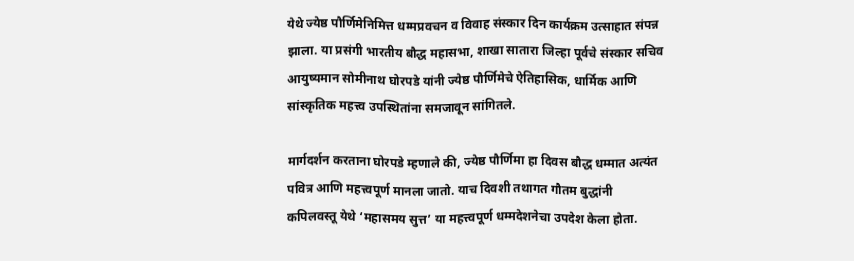येथे ज्येष्ठ पौर्णिमेनिमित्त धम्मप्रवचन व विवाह संस्कार दिन कार्यक्रम उत्साहात संपन्न झाला. या प्रसंगी भारतीय बौद्ध महासभा, शाखा सातारा जिल्हा पूर्वचे संस्कार सचिव आयुष्यमान सोमीनाथ घोरपडे यांनी ज्येष्ठ पौर्णिमेचे ऐतिहासिक, धार्मिक आणि सांस्कृतिक महत्त्व उपस्थितांना समजावून सांगितले.

मार्गदर्शन करताना घोरपडे म्हणाले की, ज्येष्ठ पौर्णिमा हा दिवस बौद्ध धम्मात अत्यंत पवित्र आणि महत्त्वपूर्ण मानला जातो. याच दिवशी तथागत गौतम बुद्धांनी कपिलवस्तू येथे ‘महासमय सुत्त’ या महत्त्वपूर्ण धम्मदेशनेचा उपदेश केला होता.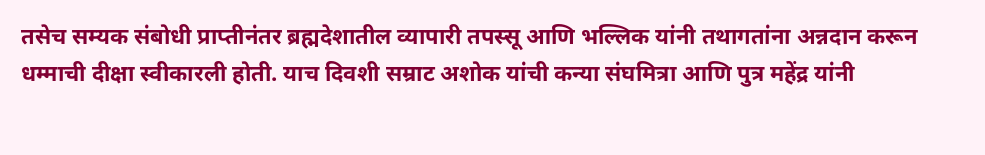तसेच सम्यक संबोधी प्राप्तीनंतर ब्रह्मदेशातील व्यापारी तपस्सू आणि भल्लिक यांनी तथागतांना अन्नदान करून धम्माची दीक्षा स्वीकारली होती. याच दिवशी सम्राट अशोक यांची कन्या संघमित्रा आणि पुत्र महेंद्र यांनी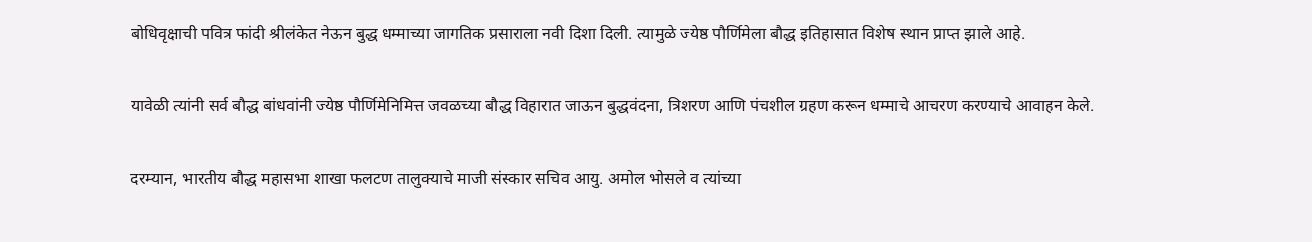बोधिवृक्षाची पवित्र फांदी श्रीलंकेत नेऊन बुद्ध धम्माच्या जागतिक प्रसाराला नवी दिशा दिली. त्यामुळे ज्येष्ठ पौर्णिमेला बौद्ध इतिहासात विशेष स्थान प्राप्त झाले आहे.

यावेळी त्यांनी सर्व बौद्ध बांधवांनी ज्येष्ठ पौर्णिमेनिमित्त जवळच्या बौद्ध विहारात जाऊन बुद्धवंदना, त्रिशरण आणि पंचशील ग्रहण करून धम्माचे आचरण करण्याचे आवाहन केले.

दरम्यान, भारतीय बौद्ध महासभा शाखा फलटण तालुक्याचे माजी संस्कार सचिव आयु. अमोल भोसले व त्यांच्या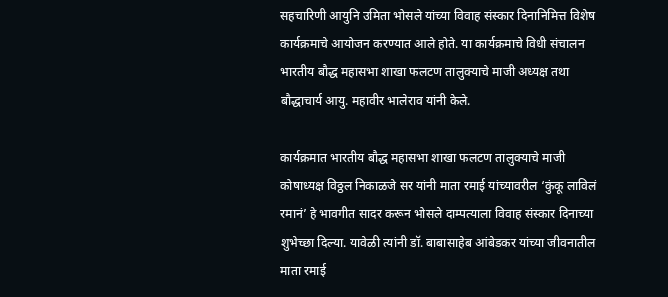सहचारिणी आयुनि उमिता भोसले यांच्या विवाह संस्कार दिनानिमित्त विशेष कार्यक्रमाचे आयोजन करण्यात आले होते. या कार्यक्रमाचे विधी संचालन भारतीय बौद्ध महासभा शाखा फलटण तालुक्याचे माजी अध्यक्ष तथा बौद्धाचार्य आयु. महावीर भालेराव यांनी केले.

कार्यक्रमात भारतीय बौद्ध महासभा शाखा फलटण तालुक्याचे माजी कोषाध्यक्ष विठ्ठल निकाळजे सर यांनी माता रमाई यांच्यावरील ‘कुंकू लाविलं रमानं’ हे भावगीत सादर करून भोसले दाम्पत्याला विवाह संस्कार दिनाच्या शुभेच्छा दिल्या. यावेळी त्यांनी डॉ. बाबासाहेब आंबेडकर यांच्या जीवनातील माता रमाई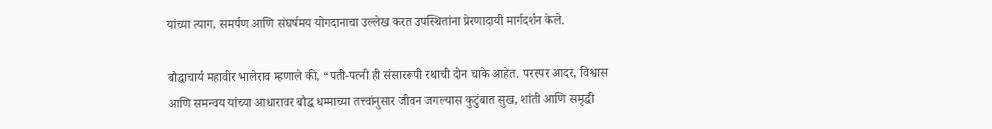यांच्या त्याग, समर्पण आणि संघर्षमय योगदानाचा उल्लेख करत उपस्थितांना प्रेरणादायी मार्गदर्शन केले.

बौद्धाचार्य महावीर भालेराव म्हणाले की, “पती-पत्नी ही संसाररूपी रथाची दोन चाके आहेत. परस्पर आदर, विश्वास आणि समन्वय यांच्या आधारावर बौद्ध धम्माच्या तत्त्वांनुसार जीवन जगल्यास कुटुंबात सुख, शांती आणि समृद्धी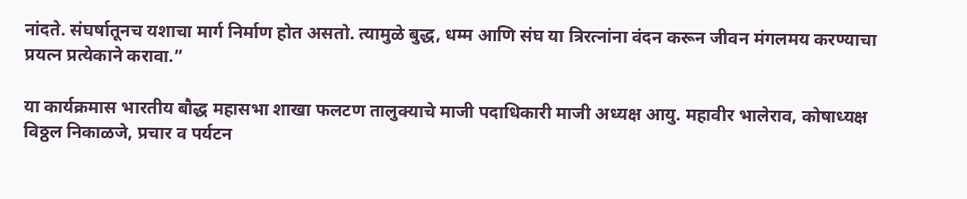नांदते. संघर्षातूनच यशाचा मार्ग निर्माण होत असतो. त्यामुळे बुद्ध, धम्म आणि संघ या त्रिरत्नांना वंदन करून जीवन मंगलमय करण्याचा प्रयत्न प्रत्येकाने करावा.”

या कार्यक्रमास भारतीय बौद्ध महासभा शाखा फलटण तालुक्याचे माजी पदाधिकारी माजी अध्यक्ष आयु. महावीर भालेराव, कोषाध्यक्ष विठ्ठल निकाळजे, प्रचार व पर्यटन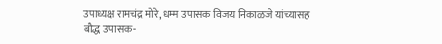उपाध्यक्ष रामचंद्र मोरे, धम्म उपासक विजय निकाळजे यांच्यासह बौद्ध उपासक-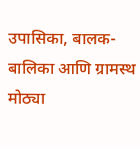उपासिका, बालक-बालिका आणि ग्रामस्थ मोठ्या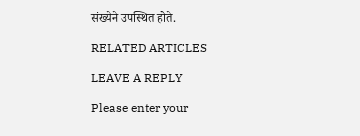संख्येने उपस्थित होते.

RELATED ARTICLES

LEAVE A REPLY

Please enter your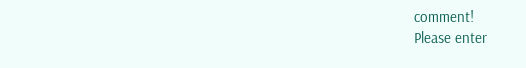comment!
Please enter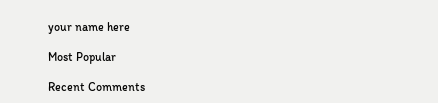your name here

Most Popular

Recent Comments